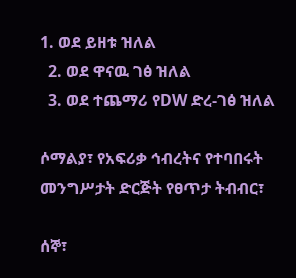1. ወደ ይዘቱ ዝለል
  2. ወደ ዋናዉ ገፅ ዝለል
  3. ወደ ተጨማሪ የDW ድረ-ገፅ ዝለል

ሶማልያ፣ የአፍሪቃ ኅብረትና የተባበሩት መንግሥታት ድርጅት የፀጥታ ትብብር፣

ሰኞ፣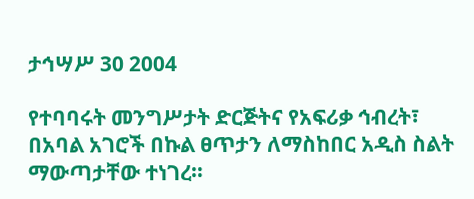ታኅሣሥ 30 2004

የተባባሩት መንግሥታት ድርጅትና የአፍሪቃ ኅብረት፣ በአባል አገሮች በኩል ፀጥታን ለማስከበር አዲስ ስልት ማውጣታቸው ተነገረ።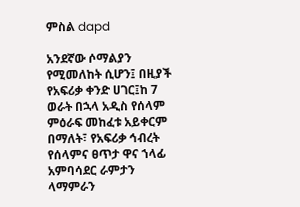ምስል dapd

አንደኛው ሶማልያን የሚመለከት ሲሆን፤ በዚያች የአፍሪቃ ቀንድ ሀገር፤ከ 7 ወራት በኋላ አዲስ የሰላም ምዕራፍ መከፈቱ አይቀርም በማለት፣ የአፍሪቃ ኅብረት የሰላምና ፀጥታ ዋና ኀላፊ አምባሳደር ራምታን ላማምራን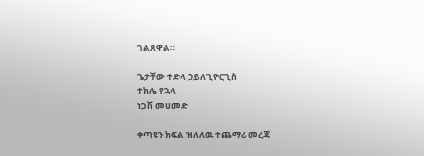ገልጸዋል።

ጌታቸው ተድላ ኃይለጊዮርጊስ
ተክሌ የኋላ
ነጋሽ መሀመድ

ቀጣዩን ክፍል ዝለለዉ ተጨማሪ መረጃ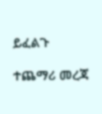ይፈልጉ

ተጨማሪ መረጃ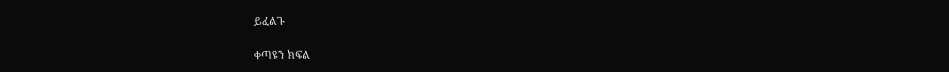ይፈልጉ

ቀጣዩን ክፍል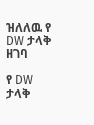ዝለለዉ የ DW ታላቅ ዘገባ

የ DW ታላቅ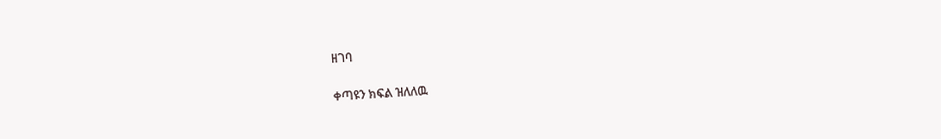ዘገባ

ቀጣዩን ክፍል ዝለለዉ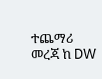ተጨማሪ መረጃ ከ DW